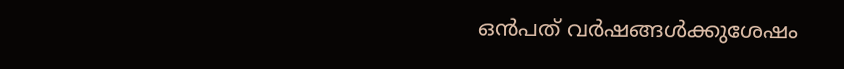ഒൻപത് വർഷങ്ങൾക്കുശേഷം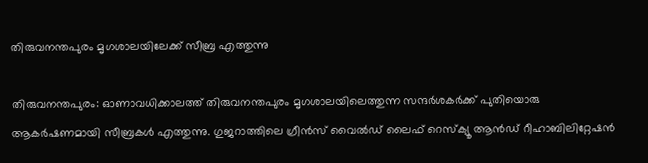തിരുവനന്തപുരം മൃഗശാലയിലേക്ക് സീബ്ര എത്തുന്നു

തിരുവനന്തപുരം: ഓണാവധിക്കാലത്ത് തിരുവനന്തപുരം മൃഗശാലയിലെത്തുന്ന സന്ദര്‍ശകര്‍ക്ക് പുതിയൊരു ആകര്‍ഷണമായി സീബ്രകൾ എത്തുന്നു. ഗുജറാത്തിലെ ഗ്രീൻസ് വൈൽഡ് ലൈഫ് റെസ്ക്യൂ ആൻഡ് റീഹാബിലിറ്റേഷൻ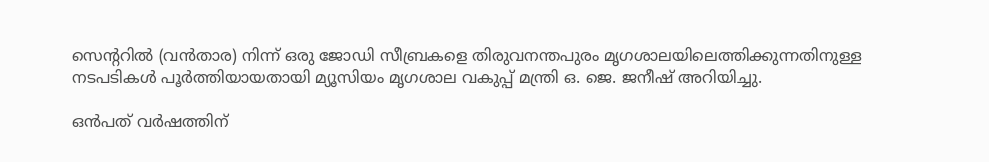സെന്ററിൽ (വൻതാര) നിന്ന് ഒരു ജോഡി സീബ്രകളെ തിരുവനന്തപുരം മൃഗശാലയിലെത്തിക്കുന്നതിനുള്ള നടപടികൾ പൂർത്തിയായതായി മ്യൂസിയം മൃഗശാല വകുപ്പ് മന്ത്രി ഒ. ജെ. ജനീഷ് അറിയിച്ചു.

ഒൻപത് വർഷത്തിന്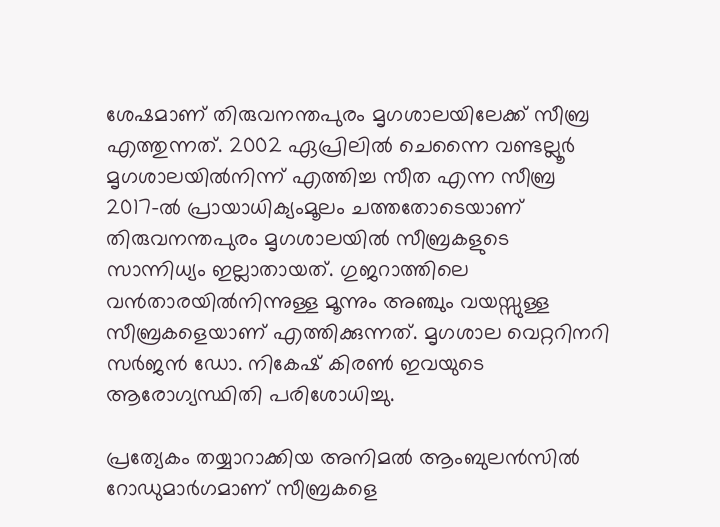ശേഷമാണ് തിരുവനന്തപുരം മൃഗശാലയിലേക്ക് സീബ്ര എത്തുന്നത്. 2002 ഏപ്രിലിൽ ചെന്നൈ വണ്ടല്ലൂർ മൃഗശാലയിൽനിന്ന് എത്തിച്ച സീത എന്ന സീബ്ര 2017-ൽ പ്രായാധിക്യംമൂലം ചത്തതോടെയാണ് തിരുവനന്തപുരം മൃഗശാലയിൽ സീബ്രകളുടെ സാന്നിധ്യം ഇല്ലാതായത്. ഗുജറാത്തിലെ വൻതാരയിൽനിന്നുള്ള മൂന്നും അഞ്ചും വയസ്സുള്ള സീബ്രകളെയാണ് എത്തിക്കുന്നത്. മൃഗശാല വെറ്ററിനറി സർജൻ ഡോ. നികേഷ് കിരൺ ഇവയുടെ ആരോഗ്യസ്ഥിതി പരിശോധിച്ചു.

പ്രത്യേകം തയ്യാറാക്കിയ അനിമൽ ആംബുലൻസിൽ റോഡുമാർഗമാണ് സീബ്രകളെ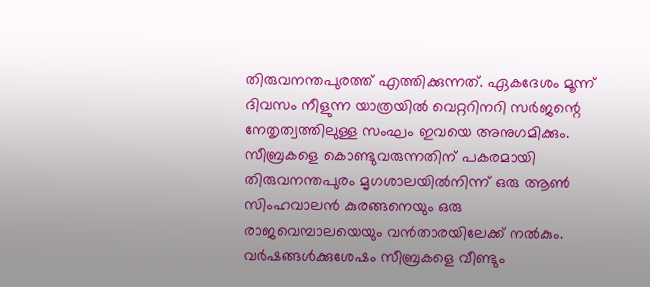തിരുവനന്തപുരത്ത് എത്തിക്കുന്നത്. ഏകദേശം മൂന്ന് ദിവസം നീളുന്ന യാത്രയിൽ വെറ്ററിനറി സർജന്റെ നേതൃത്വത്തിലുള്ള സംഘം ഇവയെ അനുഗമിക്കും. സീബ്രകളെ കൊണ്ടുവരുന്നതിന് പകരമായി തിരുവനന്തപുരം മൃഗശാലയിൽനിന്ന് ഒരു ആൺ സിംഹവാലൻ കുരങ്ങനെയും ഒരു രാജവെമ്പാലയെയും വൻതാരയിലേക്ക് നൽകും. വർഷങ്ങൾക്കുശേഷം സീബ്രകളെ വീണ്ടും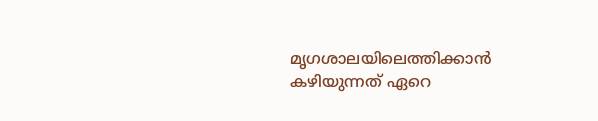മൃഗശാലയിലെത്തിക്കാൻ കഴിയുന്നത് ഏറെ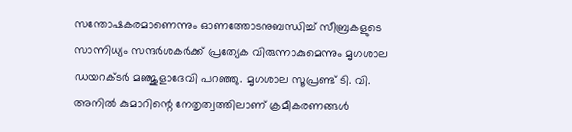സന്തോഷകരമാണെന്നും ഓണത്തോടനുബന്ധിച്ച് സീബ്രകളുടെ സാന്നിധ്യം സന്ദർശകർക്ക് പ്രത്യേക വിരുന്നാകുമെന്നും മൃഗശാല ഡയറക്ടർ മഞ്ജുളാദേവി പറഞ്ഞു. മൃഗശാല സൂപ്രണ്ട് ടി. വി. അനിൽ കുമാറിന്റെ നേതൃത്വത്തിലാണ് ക്രമീകരണങ്ങൾ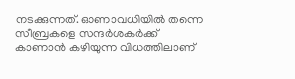നടക്കുന്നത്. ഓണാവധിയിൽ തന്നെ സീബ്രകളെ സന്ദർശകർക്ക് കാണാൻ കഴിയുന്ന വിധത്തിലാണ്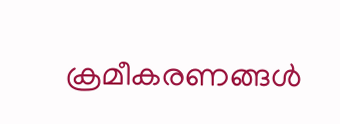ക്രമീകരണങ്ങൾ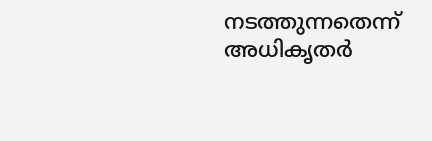നടത്തുന്നതെന്ന് അധികൃതർ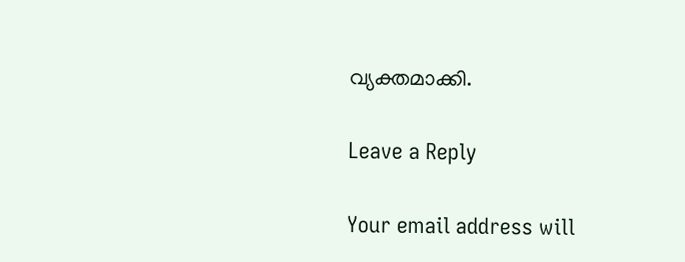വ്യക്തമാക്കി.

Leave a Reply

Your email address will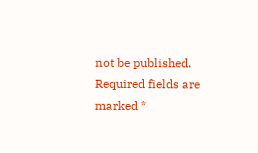not be published. Required fields are marked *